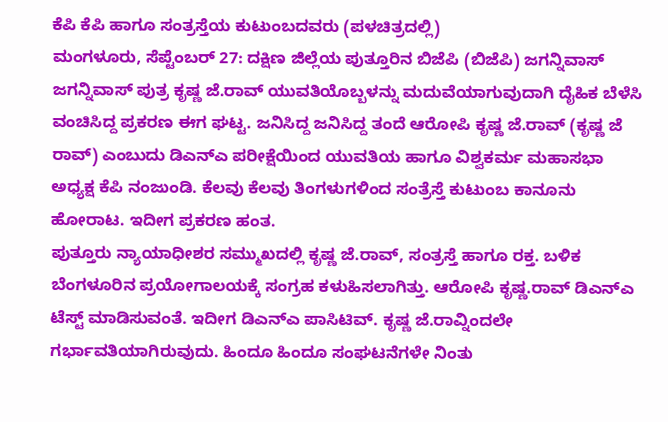ಕೆಪಿ ಕೆಪಿ ಹಾಗೂ ಸಂತ್ರಸ್ತೆಯ ಕುಟುಂಬದವರು (ಪಳಚಿತ್ರದಲ್ಲಿ)
ಮಂಗಳೂರು, ಸೆಪ್ಟೆಂಬರ್ 27: ದಕ್ಷಿಣ ಜಿಲ್ಲೆಯ ಪುತ್ತೂರಿನ ಬಿಜೆಪಿ (ಬಿಜೆಪಿ) ಜಗನ್ನಿವಾಸ್ ಜಗನ್ನಿವಾಸ್ ಪುತ್ರ ಕೃಷ್ಣ ಜೆ.ರಾವ್ ಯುವತಿಯೊಬ್ಬಳನ್ನು ಮದುವೆಯಾಗುವುದಾಗಿ ದೈಹಿಕ ಬೆಳೆಸಿ ವಂಚಿಸಿದ್ದ ಪ್ರಕರಣ ಈಗ ಘಟ್ಟ. ಜನಿಸಿದ್ದ ಜನಿಸಿದ್ದ ತಂದೆ ಆರೋಪಿ ಕೃಷ್ಣ ಜೆ.ರಾವ್ (ಕೃಷ್ಣ ಜೆ ರಾವ್) ಎಂಬುದು ಡಿಎನ್ಎ ಪರೀಕ್ಷೆಯಿಂದ ಯುವತಿಯ ಹಾಗೂ ವಿಶ್ವಕರ್ಮ ಮಹಾಸಭಾ ಅಧ್ಯಕ್ಷ ಕೆಪಿ ನಂಜುಂಡಿ. ಕೆಲವು ಕೆಲವು ತಿಂಗಳುಗಳಿಂದ ಸಂತ್ರೆಸ್ತೆ ಕುಟುಂಬ ಕಾನೂನು ಹೋರಾಟ. ಇದೀಗ ಪ್ರಕರಣ ಹಂತ.
ಪುತ್ತೂರು ನ್ಯಾಯಾಧೀಶರ ಸಮ್ಮುಖದಲ್ಲಿ ಕೃಷ್ಣ ಜೆ.ರಾವ್, ಸಂತ್ರಸ್ತೆ ಹಾಗೂ ರಕ್ತ. ಬಳಿಕ ಬೆಂಗಳೂರಿನ ಪ್ರಯೋಗಾಲಯಕ್ಕೆ ಸಂಗ್ರಹ ಕಳುಹಿಸಲಾಗಿತ್ತು. ಆರೋಪಿ ಕೃಷ್ಣ.ರಾವ್ ಡಿಎನ್ಎ ಟೆಸ್ಟ್ ಮಾಡಿಸುವಂತೆ. ಇದೀಗ ಡಿಎನ್ಎ ಪಾಸಿಟಿವ್. ಕೃಷ್ಣ ಜೆ.ರಾವ್ನಿಂದಲೇ ಗರ್ಭಾವತಿಯಾಗಿರುವುದು. ಹಿಂದೂ ಹಿಂದೂ ಸಂಘಟನೆಗಳೇ ನಿಂತು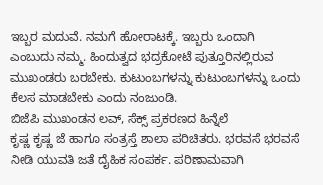ಇಬ್ಬರ ಮದುವೆ. ನಮಗೆ ಹೋರಾಟಕ್ಕೆ. ಇಬ್ಬರು ಒಂದಾಗಿ ಎಂಬುದು ನಮ್ಮ. ಹಿಂದುತ್ವದ ಭದ್ರಕೋಟೆ ಪುತ್ತೂರಿನಲ್ಲಿರುವ ಮುಖಂಡರು ಬರಬೇಕು. ಕುಟುಂಬಗಳನ್ನು ಕುಟುಂಬಗಳನ್ನು ಒಂದು ಕೆಲಸ ಮಾಡಬೇಕು ಎಂದು ನಂಜುಂಡಿ.
ಬಿಜೆಪಿ ಮುಖಂಡನ ಲವ್, ಸೆಕ್ಸ್ ಪ್ರಕರಣದ ಹಿನ್ನೆಲೆ
ಕೃಷ್ಣ ಕೃಷ್ಣ ಜೆ ಹಾಗೂ ಸಂತ್ರಸ್ತೆ ಶಾಲಾ ಪರಿಚಿತರು. ಭರವಸೆ ಭರವಸೆ ನೀಡಿ ಯುವತಿ ಜತೆ ದೈಹಿಕ ಸಂಪರ್ಕ. ಪರಿಣಾಮವಾಗಿ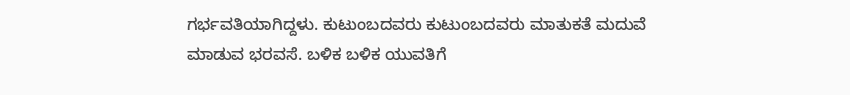ಗರ್ಭವತಿಯಾಗಿದ್ದಳು. ಕುಟುಂಬದವರು ಕುಟುಂಬದವರು ಮಾತುಕತೆ ಮದುವೆ ಮಾಡುವ ಭರವಸೆ. ಬಳಿಕ ಬಳಿಕ ಯುವತಿಗೆ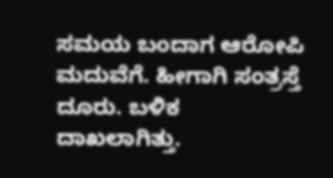ಸಮಯ ಬಂದಾಗ ಆರೋಪಿ ಮದುವೆಗೆ. ಹೀಗಾಗಿ ಸಂತ್ರಸ್ತೆ ದೂರು. ಬಳಿಕ ದಾಖಲಾಗಿತ್ತು.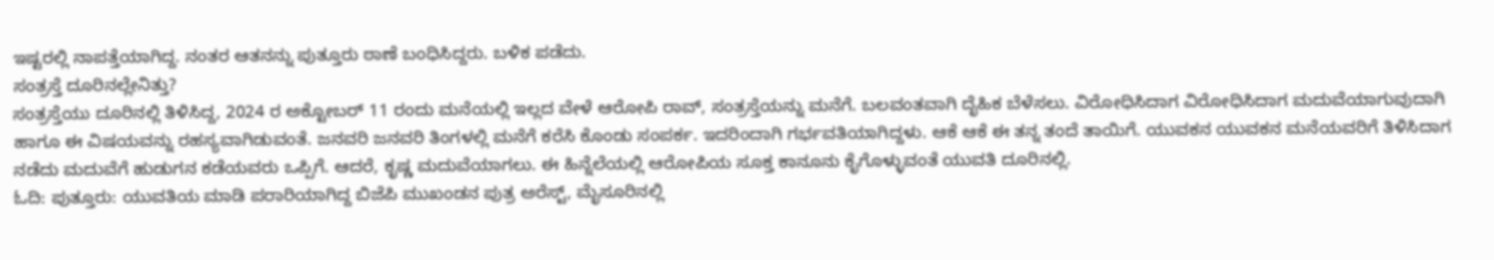ಇಷ್ಟರಲ್ಲಿ ನಾಪತ್ತೆಯಾಗಿದ್ದ. ನಂತರ ಆತನನ್ನು ಪುತ್ತೂರು ಠಾಣೆ ಬಂಧಿಸಿದ್ದರು. ಬಳಿಕ ಪಡೆದು.
ಸಂತ್ರಸ್ತೆ ದೂರಿನಲ್ಲೇನಿತ್ತು?
ಸಂತ್ರಸ್ತೆಯು ದೂರಿನಲ್ಲಿ ತಿಳಿಸಿದ್ದ, 2024 ರ ಅಕ್ಟೋಬರ್ 11 ರಂದು ಮನೆಯಲ್ಲಿ ಇಲ್ಲದ ವೇಳೆ ಆರೋಪಿ ರಾವ್, ಸಂತ್ರಸ್ತೆಯನ್ನು ಮನೆಗೆ. ಬಲವಂತವಾಗಿ ದೈಹಿಕ ಬೆಳೆಸಲು. ವಿರೋಧಿಸಿದಾಗ ವಿರೋಧಿಸಿದಾಗ ಮದುವೆಯಾಗುವುದಾಗಿ ಹಾಗೂ ಈ ವಿಷಯವನ್ನು ರಹಸ್ಯವಾಗಿಡುವಂತೆ. ಜನವರಿ ಜನವರಿ ತಿಂಗಳಲ್ಲಿ ಮನೆಗೆ ಕರೆಸಿ ಕೊಂಡು ಸಂಪರ್ಕ. ಇದರಿಂದಾಗಿ ಗರ್ಭವತಿಯಾಗಿದ್ದಳು. ಆಕೆ ಆಕೆ ಈ ತನ್ನ ತಂದೆ ತಾಯಿಗೆ. ಯುವಕನ ಯುವಕನ ಮನೆಯವರಿಗೆ ತಿಳಿಸಿದಾಗ ನಡೆದು ಮದುವೆಗೆ ಹುಡುಗನ ಕಡೆಯವರು ಒಪ್ಪಿಗೆ. ಆದರೆ, ಕೃಷ್ಣ ಮದುವೆಯಾಗಲು. ಈ ಹಿನ್ನೆಲೆಯಲ್ಲಿ ಆರೋಪಿಯ ಸೂಕ್ತ ಕಾನೂನು ಕೈಗೊಳ್ಳುವಂತೆ ಯುವತಿ ದೂರಿನಲ್ಲಿ.
ಓದಿ: ಪುತ್ತೂರು: ಯುವತಿಯ ಮಾಡಿ ಪರಾರಿಯಾಗಿದ್ದ ಬಿಜೆಪಿ ಮುಖಂಡನ ಪುತ್ರ ಅರೆಸ್ಟ್, ಮೈಸೂರಿನಲ್ಲಿ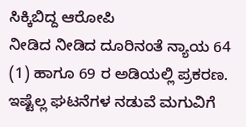ಸಿಕ್ಕಿಬಿದ್ದ ಆರೋಪಿ
ನೀಡಿದ ನೀಡಿದ ದೂರಿನಂತೆ ನ್ಯಾಯ 64 (1) ಹಾಗೂ 69 ರ ಅಡಿಯಲ್ಲಿ ಪ್ರಕರಣ. ಇಷ್ಟೆಲ್ಲ ಘಟನೆಗಳ ನಡುವೆ ಮಗುವಿಗೆ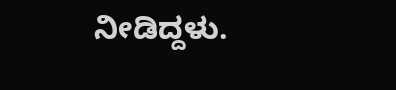ನೀಡಿದ್ದಳು.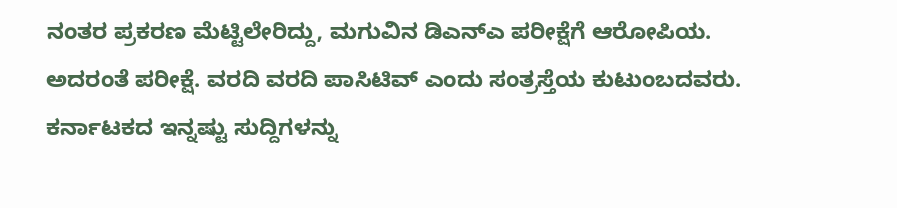ನಂತರ ಪ್ರಕರಣ ಮೆಟ್ಟಿಲೇರಿದ್ದು, ಮಗುವಿನ ಡಿಎನ್ಎ ಪರೀಕ್ಷೆಗೆ ಆರೋಪಿಯ. ಅದರಂತೆ ಪರೀಕ್ಷೆ. ವರದಿ ವರದಿ ಪಾಸಿಟಿವ್ ಎಂದು ಸಂತ್ರಸ್ತೆಯ ಕುಟುಂಬದವರು.
ಕರ್ನಾಟಕದ ಇನ್ನಷ್ಟು ಸುದ್ದಿಗಳನ್ನು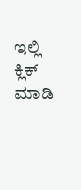ಇಲ್ಲಿ ಕ್ಲಿಕ್ ಮಾಡಿ